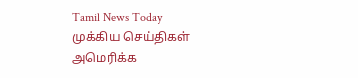Tamil News Today
முக்கிய செய்திகள்
அமெரிக்க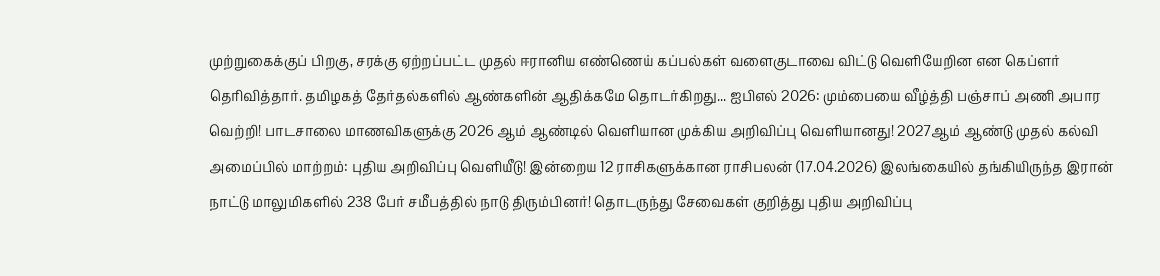முற்றுகைக்குப் பிறகு, சரக்கு ஏற்றப்பட்ட முதல் ஈரானிய எண்ணெய் கப்பல்கள் வளைகுடாவை விட்டு வெளியேறின என கெப்ளர் தெரிவித்தார். தமிழகத் தேர்தல்களில் ஆண்களின் ஆதிக்கமே தொடர்கிறது... ஐபிஎல் 2026: மும்பையை வீழ்த்தி பஞ்சாப் அணி அபார வெற்றி! பாடசாலை மாணவிகளுக்கு 2026 ஆம் ஆண்டில் வெளியான முக்கிய அறிவிப்பு வெளியானது! 2027ஆம் ஆண்டு முதல் கல்வி அமைப்பில் மாற்றம்: புதிய அறிவிப்பு வெளியீடு! இன்றைய 12 ராசிகளுக்கான ராசிபலன் (17.04.2026) இலங்கையில் தங்கியிருந்த இரான் நாட்டு மாலுமிகளில் 238 பேர் சமீபத்தில் நாடு திரும்பினர்! தொடருந்து சேவைகள் குறித்து புதிய அறிவிப்பு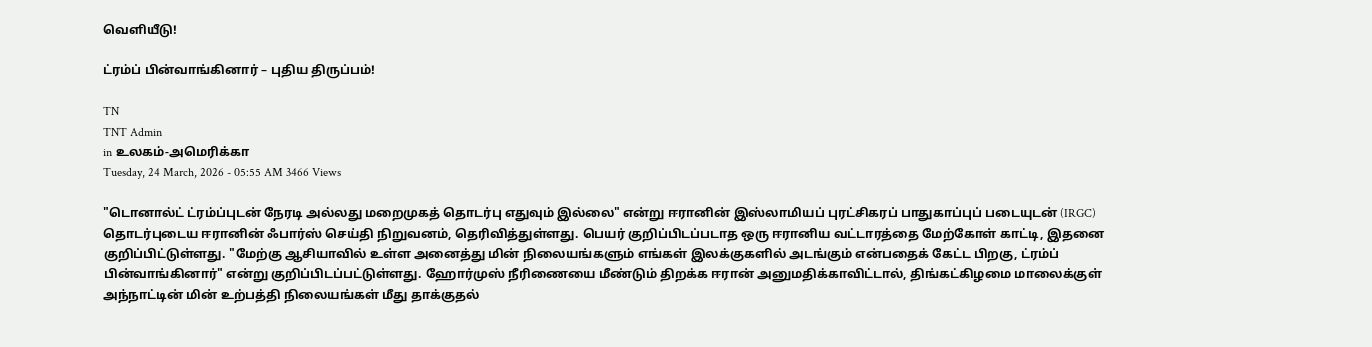வெளியீடு!

ட்ரம்ப் பின்வாங்கினார் – புதிய திருப்பம்!

TN
TNT Admin
in உலகம்-அமெரிக்கா
Tuesday, 24 March, 2026 - 05:55 AM 3466 Views

"டொனால்ட் ட்ரம்ப்புடன் நேரடி அல்லது மறைமுகத் தொடர்பு எதுவும் இல்லை" என்று ஈரானின் இஸ்லாமியப் புரட்சிகரப் பாதுகாப்புப் படையுடன் (IRGC) தொடர்புடைய ஈரானின் ஃபார்ஸ் செய்தி நிறுவனம், தெரிவித்துள்ளது. பெயர் குறிப்பிடப்படாத ஒரு ஈரானிய வட்டாரத்தை மேற்கோள் காட்டி, இதனை குறிப்பிட்டுள்ளது. "மேற்கு ஆசியாவில் உள்ள அனைத்து மின் நிலையங்களும் எங்கள் இலக்குகளில் அடங்கும் என்பதைக் கேட்ட பிறகு, ட்ரம்ப் பின்வாங்கினார்" என்று குறிப்பிடப்பட்டுள்ளது. ஹோர்முஸ் நீரிணையை மீண்டும் திறக்க ஈரான் அனுமதிக்காவிட்டால், திங்கட்கிழமை மாலைக்குள் அந்நாட்டின் மின் உற்பத்தி நிலையங்கள் மீது தாக்குதல்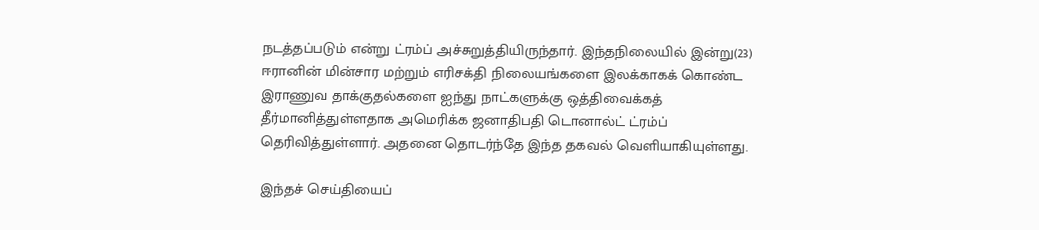நடத்தப்படும் என்று ட்ரம்ப் அச்சுறுத்தியிருந்தார். இந்தநிலையில் இன்று(23) ஈரானின் மின்சார மற்றும் எரிசக்தி நிலையங்களை இலக்காகக் கொண்ட இராணுவ தாக்குதல்களை ஐந்து நாட்களுக்கு ஒத்திவைக்கத் தீர்மானித்துள்ளதாக அமெரிக்க ஜனாதிபதி டொனால்ட் ட்ரம்ப் தெரிவித்துள்ளார். அதனை தொடர்ந்தே இந்த தகவல் வெளியாகியுள்ளது.

இந்தச் செய்தியைப்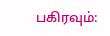பகிரவும்: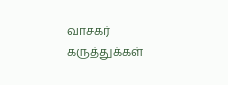வாசகர் கருத்துக்கள்